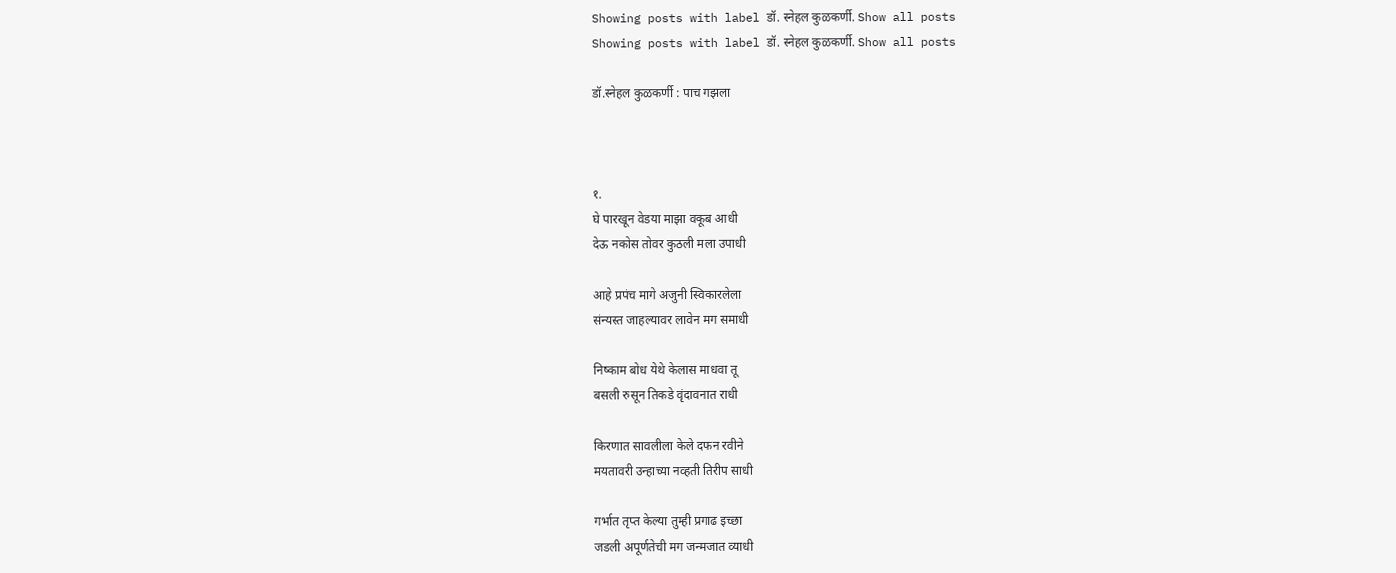Showing posts with label डॉ. स्नेहल कुळकर्णी. Show all posts
Showing posts with label डॉ. स्नेहल कुळकर्णी. Show all posts

डॉ.स्नेहल कुळकर्णी : पाच गझला



१.
घे पारखून वेडया माझा वकूब आधी
देऊ नकोस तोवर कुठली मला उपाधी

आहे प्रपंच मागे अजुनी स्विकारलेला
संन्यस्त जाहल्यावर लावेन मग समाधी

निष्काम बोध येथे केलास माधवा तू
बसली रुसून तिकडे वृंदावनात राधी

किरणात सावलीला केले दफन रवीने
मयतावरी उन्हाच्या नव्हती तिरीप साधी

गर्भात तृप्त केल्या तुम्ही प्रगाढ इच्छा
जडली अपूर्णतेची मग जन्मजात व्याधी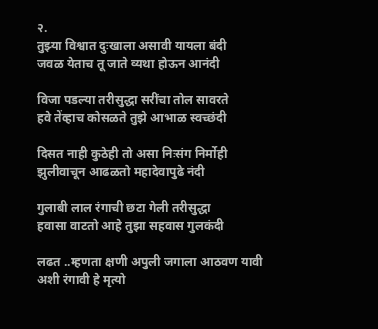२.
तुझ्या विश्वात दुःखाला असावी यायला बंदी
जवळ येताच तू जाते व्यथा होऊन आनंदी

विजा पडल्या तरीसुद्धा सरींचा तोल सावरते
हवे तेंव्हाच कोसळते तुझे आभाळ स्वच्छंदी

दिसत नाही कुठेही तो असा निःसंग निर्मोही
झुलीवाचून आढळतो महादेवापुढे नंदी

गुलाबी लाल रंगाची छटा गेली तरीसुद्धा
हवासा वाटतो आहे तुझा सहवास गुलकंदी

लढत ..म्हणता क्षणी अपुली जगाला आठवण यावी
अशी रंगावी हे मृत्यो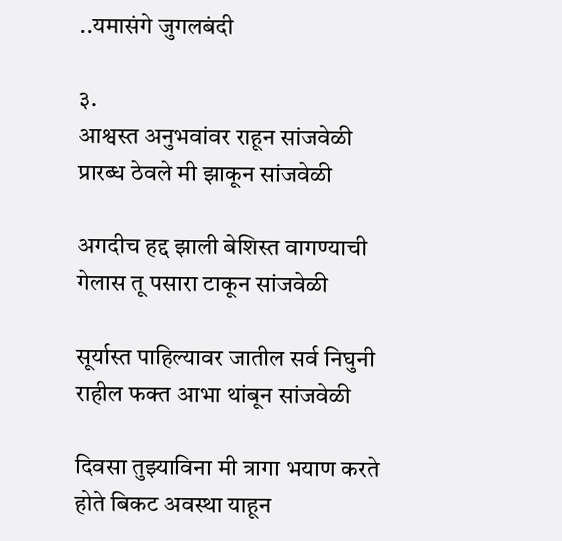..यमासंगे जुगलबंदी

३.
आश्वस्त अनुभवांवर राहून सांजवेळी
प्रारब्ध ठेवले मी झाकून सांजवेळी

अगदीच हद्द झाली बेशिस्त वागण्याची
गेलास तू पसारा टाकून सांजवेळी

सूर्यास्त पाहिल्यावर जातील सर्व निघुनी
राहील फक्त आभा थांबून सांजवेळी

दिवसा तुझ्याविना मी त्रागा भयाण करते
होते बिकट अवस्था याहून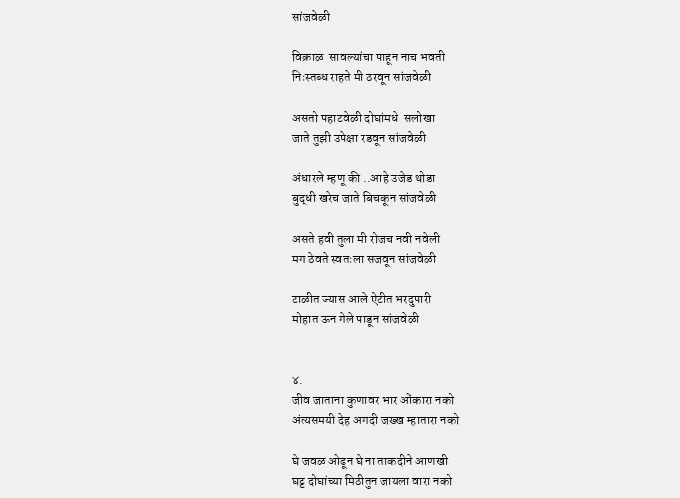सांजवेळी

विक्राळ  सावल्यांचा पाहून नाच भवती
निःस्तब्ध राहते मी ठरवून सांजवेळी

असतो पहाटवेळी दोघांमधे  सलोखा
जाते तुझी उपेक्षा रडवून सांजवेळी

अंधारले म्हणू की ..आहे उजेड थोडा
बुद्धी खरेच जाते बिचकून सांजवेळी

असते हवी तुला मी रोजच नवी नवेली
मग ठेवते स्वतःला सजवून सांजवेळी

टाळीत ज्यास आले ऐटीत भरदुपारी
मोहात ऊन गेले पाडून सांजवेळी


४.
जीव जाताना कुणावर भार ओंकारा नको
अंत्यसमयी देह अगदी जख्ख म्हातारा नको

घे जवळ ओढून घे ना ताकदीने आणखी
घट्ट दोघांच्या मिठीतुन जायला वारा नको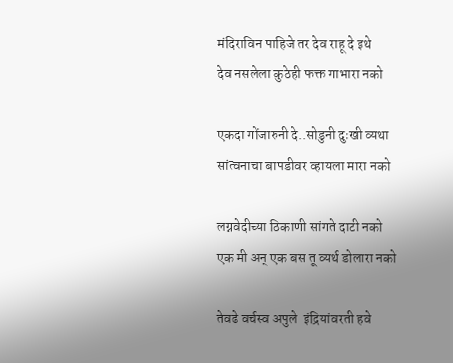मंदिराविन पाहिजे तर देव राहू दे इथे
देव नसलेला कुठेही फक्त गाभारा नको

एकदा गोंजारुनी दे..सोडुनी दुःखी व्यथा
सांत्वनाचा बापडीवर व्हायला मारा नको

लग्नवेदीच्या ठिकाणी सांगते दाटी नको
एक मी अन् एक बस तू व्यर्थ डोलारा नको

तेवढे वर्चस्व अपुले  इंद्रियांवरती हवे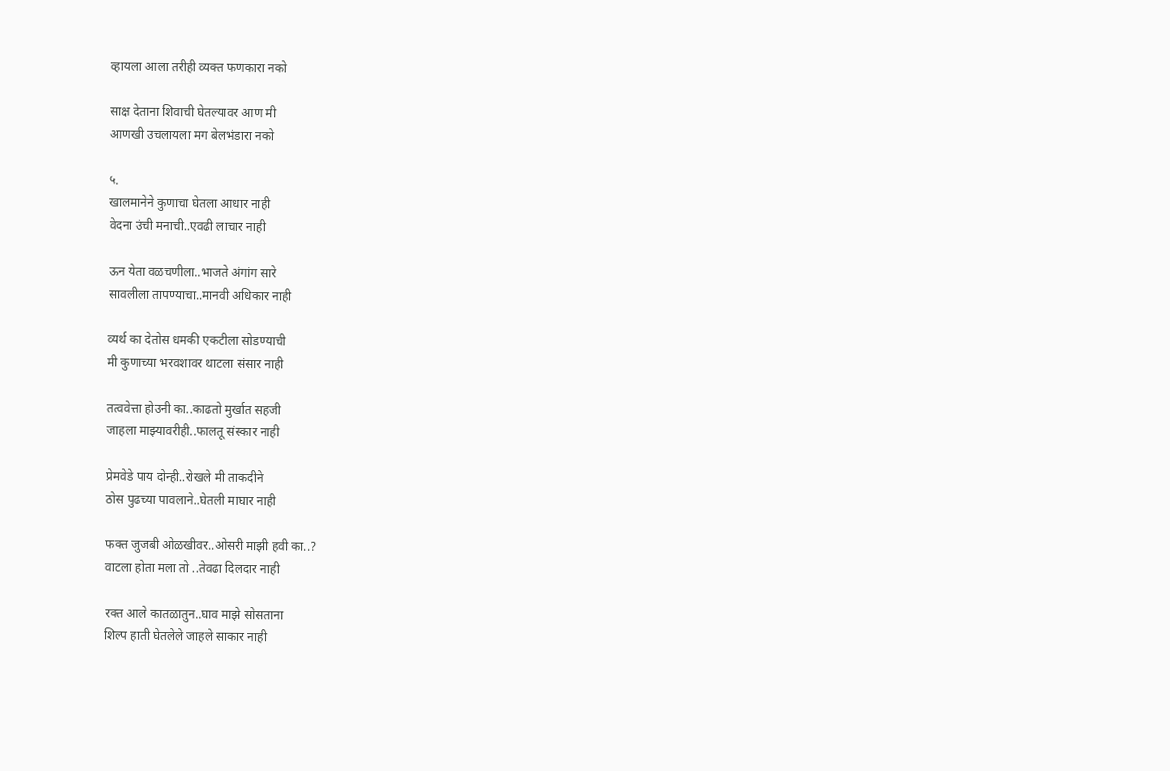व्हायला आला तरीही व्यक्त फणकारा नको

साक्ष देताना शिवाची घेतल्यावर आण मी
आणखी उचलायला मग बेलभंडारा नको

५.
खालमानेने कुणाचा घेतला आधार नाही
वेदना उंची मनाची..एवढी लाचार नाही

ऊन येता वळचणीला..भाजते अंगांग सारे
सावलीला तापण्याचा..मानवी अधिकार नाही

व्यर्थ का देतोस धमकी एकटीला सोडण्याची
मी कुणाच्या भरवशावर थाटला संसार नाही

तत्ववेत्ता होउनी का..काढतो मुर्खात सहजी
जाहला माझ्यावरीही..फालतू संस्कार नाही

प्रेमवेडे पाय दोन्ही..रोखले मी ताकदीने
ठोस पुढच्या पावलाने..घेतली माघार नाही

फक्त जुजबी ओळखीवर..ओसरी माझी हवी का..?
वाटला होता मला तो ..तेवढा दिलदार नाही

रक्त आले कातळातुन..घाव माझे सोसताना
शिल्प हाती घेतलेले जाहले साकार नाही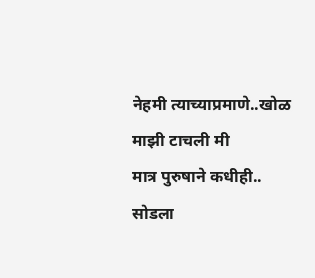नेहमी त्याच्याप्रमाणे..खोळ माझी टाचली मी
मात्र पुरुषाने कधीही.. सोडला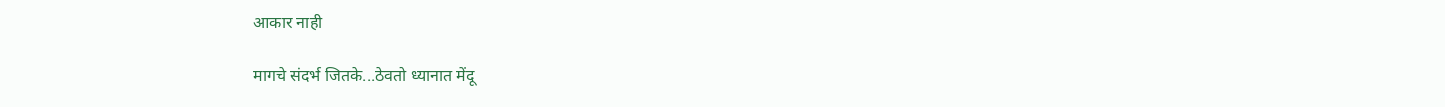आकार नाही

मागचे संदर्भ जितके...ठेवतो ध्यानात मेंदू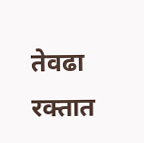तेवढा रक्तात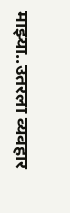माझ्या..उतरला व्यवहार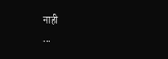नाही
...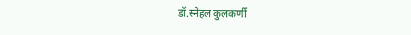डॉ.स्नेहल कुलकर्णी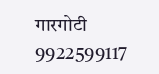गारगोटी 9922599117